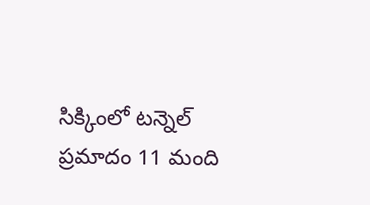సిక్కింలో టన్నెల్ ప్రమాదం 11 మంది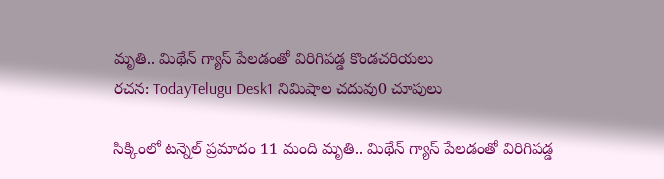మృతి.. మిథేన్ గ్యాస్ పేలడంతో విరిగిపడ్డ కొండచరియలు
రచన: TodayTelugu Desk1 నిమిషాల చదువు0 చూపులు

సిక్కింలో టన్నెల్ ప్రమాదం 11 మంది మృతి.. మిథేన్ గ్యాస్ పేలడంతో విరిగిపడ్డ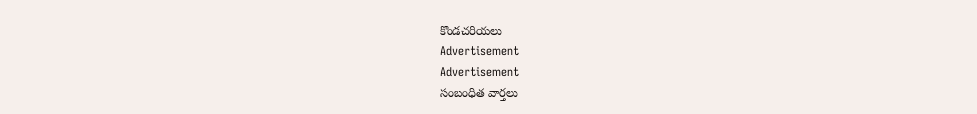కొండచరియలు
Advertisement
Advertisement
సంబంధిత వార్తలు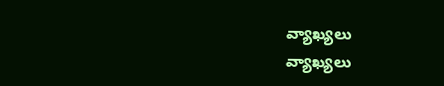వ్యాఖ్యలు
వ్యాఖ్యలు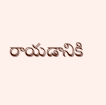రాయడానికి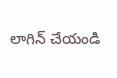లాగిన్ చేయండి